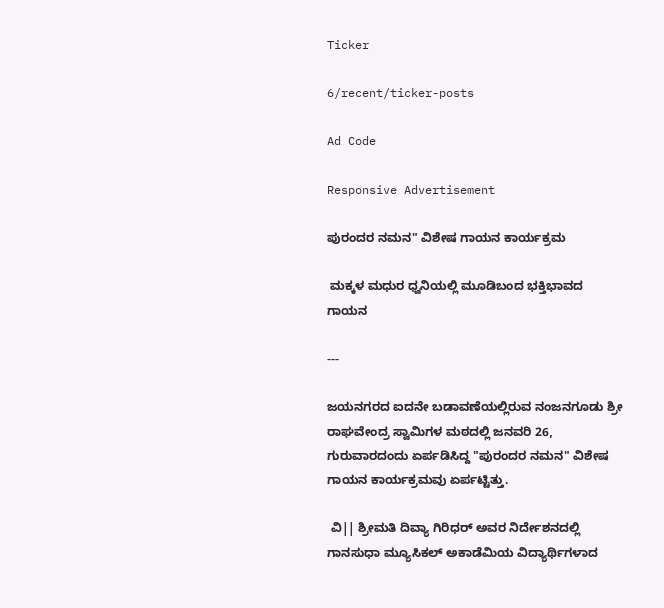Ticker

6/recent/ticker-posts

Ad Code

Responsive Advertisement

ಪುರಂದರ ನಮನ" ವಿಶೇಷ ಗಾಯನ ಕಾರ್ಯಕ್ರಮ

 ಮಕ್ಕಳ ಮಧುರ ಧ್ವನಿಯಲ್ಲಿ ಮೂಡಿಬಂದ ಭಕ್ತಿಭಾವದ ಗಾಯನ

---

ಜಯನಗರದ ಐದನೇ ಬಡಾವಣೆಯಲ್ಲಿರುವ ನಂಜನಗೂಡು ಶ್ರೀ ರಾಘವೇಂದ್ರ ಸ್ವಾಮಿಗಳ ಮಠದಲ್ಲಿ ಜನವರಿ 26, ಗುರುವಾರದಂದು ಏರ್ಪಡಿಸಿದ್ದ "ಪುರಂದರ ನಮನ" ವಿಶೇಷ ಗಾಯನ ಕಾರ್ಯಕ್ರಮವು ಏರ್ಪಟ್ಟಿತ್ತು.

 ವಿ|| ಶ್ರೀಮತಿ ದಿವ್ಯಾ ಗಿರಿಧರ್ ಅವರ ನಿರ್ದೇಶನದಲ್ಲಿ ಗಾನಸುಧಾ ಮ್ಯೂಸಿಕಲ್ ಅಕಾಡೆಮಿಯ ವಿದ್ಯಾರ್ಥಿಗಳಾದ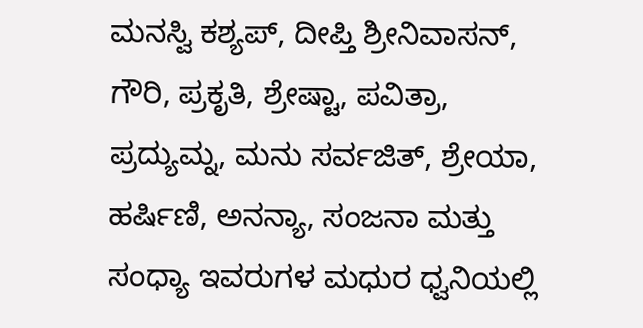ಮನಸ್ವಿ ಕಶ್ಯಪ್, ದೀಪ್ತಿ ಶ್ರೀನಿವಾಸನ್, ಗೌರಿ, ಪ್ರಕೃತಿ, ಶ್ರೇಷ್ಟಾ, ಪವಿತ್ರಾ, ಪ್ರದ್ಯುಮ್ನ, ಮನು ಸರ್ವಜಿತ್, ಶ್ರೇಯಾ, ಹರ್ಷಿಣಿ, ಅನನ್ಯಾ, ಸಂಜನಾ ಮತ್ತು ಸಂಧ್ಯಾ ಇವರುಗಳ ಮಧುರ ಧ್ವನಿಯಲ್ಲಿ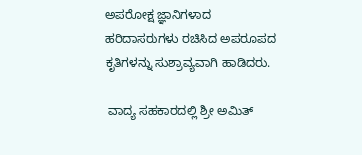ಅಪರೋಕ್ಷ ಜ್ಞಾನಿಗಳಾದ ಹರಿದಾಸರುಗಳು ರಚಿಸಿದ ಅಪರೂಪದ ಕೃತಿಗಳನ್ನು ಸುಶ್ರಾವ್ಯವಾಗಿ ಹಾಡಿದರು.

 ವಾದ್ಯ ಸಹಕಾರದಲ್ಲಿ ಶ್ರೀ ಅಮಿತ್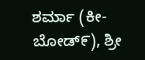ಶರ್ಮಾ (ಕೀ-ಬೋಡ್೯), ಶ್ರೀ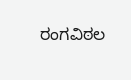ರಂಗವಿಠಲ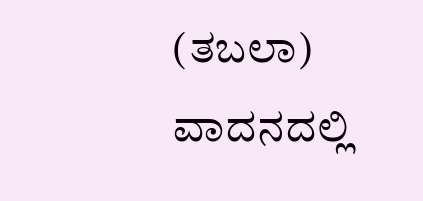(ತಬಲಾ) ವಾದನದಲ್ಲಿ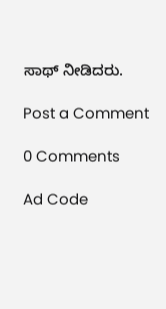ಸಾಥ್ ನೀಡಿದರು.

Post a Comment

0 Comments

Ad Code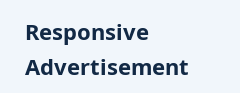Responsive Advertisement